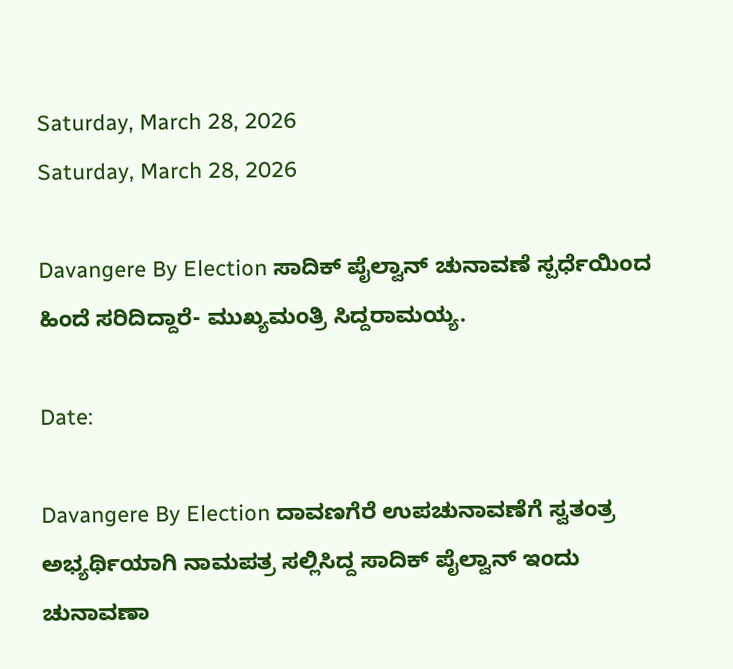Saturday, March 28, 2026
Saturday, March 28, 2026

Davangere By Election ಸಾದಿಕ್ ಪೈಲ್ವಾನ್ ಚುನಾವಣೆ ಸ್ಪರ್ಧೆಯಿಂದ ಹಿಂದೆ ಸರಿದಿದ್ದಾರೆ- ಮುಖ್ಯಮಂತ್ರಿ ಸಿದ್ದರಾಮಯ್ಯ.

Date:

Davangere By Election ದಾವಣಗೆರೆ ಉಪಚುನಾವಣೆಗೆ ಸ್ವತಂತ್ರ ಅಭ್ಯರ್ಥಿಯಾಗಿ ನಾಮಪತ್ರ ಸಲ್ಲಿಸಿದ್ದ ಸಾದಿಕ್ ಪೈಲ್ವಾನ್ ಇಂದು ಚುನಾವಣಾ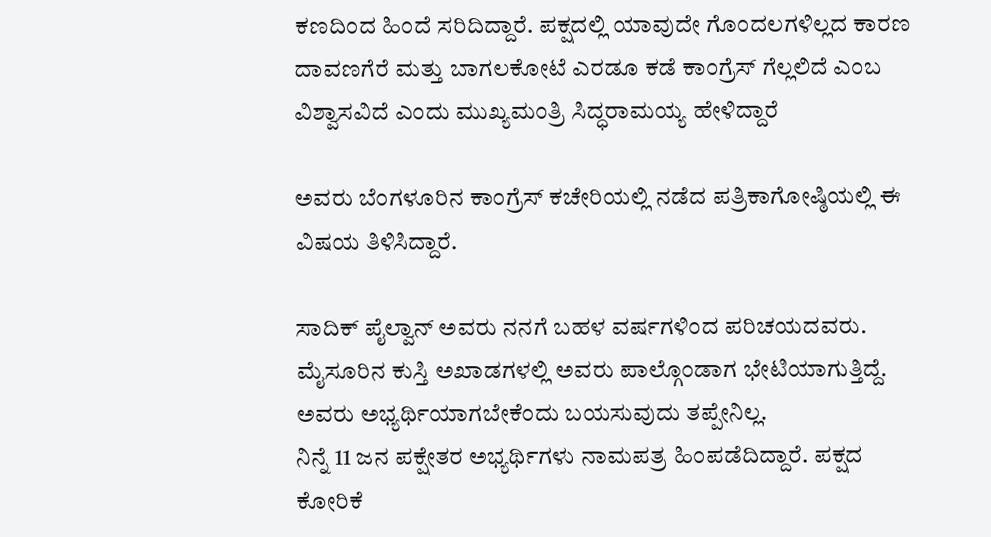ಕಣದಿಂದ ಹಿಂದೆ ಸರಿದಿದ್ದಾರೆ. ಪಕ್ಷದಲ್ಲಿ ಯಾವುದೇ ಗೊಂದಲಗಳಿಲ್ಲದ ಕಾರಣ ದಾವಣಗೆರೆ ಮತ್ತು ಬಾಗಲಕೋಟೆ ಎರಡೂ ಕಡೆ ಕಾಂಗ್ರೆಸ್ ಗೆಲ್ಲಲಿದೆ ಎಂಬ ವಿಶ್ವಾಸವಿದೆ ಎಂದು ಮುಖ್ಯಮಂತ್ರಿ ಸಿದ್ಧರಾಮಯ್ಯ ಹೇಳಿದ್ದಾರೆ

ಅವರು ಬೆಂಗಳೂರಿನ ಕಾಂಗ್ರೆಸ್ ಕಚೇರಿಯಲ್ಲಿ ನಡೆದ ಪತ್ರಿಕಾಗೋಷ್ಠಿಯಲ್ಲಿ ಈ ವಿಷಯ ತಿಳಿಸಿದ್ದಾರೆ.

ಸಾದಿಕ್ ಪೈಲ್ವಾನ್ ಅವರು ನನಗೆ ಬಹಳ ವರ್ಷಗಳಿಂದ ಪರಿಚಯದವರು. ಮೈಸೂರಿನ ಕುಸ್ತಿ ಅಖಾಡಗಳಲ್ಲಿ ಅವರು ಪಾಲ್ಗೊಂಡಾಗ ಭೇಟಿಯಾಗುತ್ತಿದ್ದೆ. ಅವರು ಅಭ್ಯರ್ಥಿಯಾಗಬೇಕೆಂದು ಬಯಸುವುದು ತಪ್ಪೇನಿಲ್ಲ.
ನಿನ್ನೆ 11 ಜನ ಪಕ್ಷೇತರ ಅಭ್ಯರ್ಥಿಗಳು ನಾಮಪತ್ರ ಹಿಂಪಡೆದಿದ್ದಾರೆ. ಪಕ್ಷದ ಕೋರಿಕೆ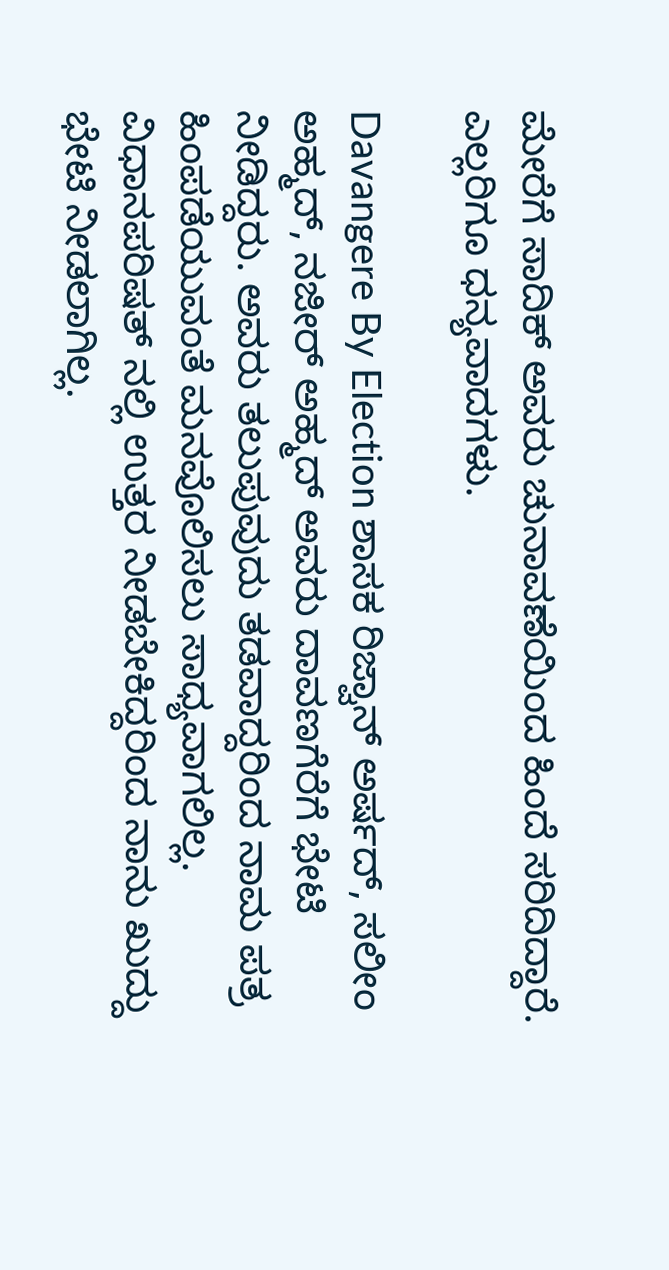ಮೇರೆಗೆ ಸಾದಿಕ್ ಅವರು ಚುನಾವಣೆಯಿಂದ ಹಿಂದೆ ಸರಿದಿದ್ದಾರೆ. ಎಲ್ಲರಿಗೂ ಧನ್ಯವಾದಗಳು.

Davangere By Election ಶಾಸಕ ರಿಜ್ವಾನ್ ಅರ್ಷದ್, ಸಲೀಂ ಅಹ್ಮದ್, ನಜೀರ್ ಅಹ್ಮದ್ ಅವರು ದಾವಣಗೆರೆಗೆ ಭೇಟಿ ನೀಡಿದ್ದರು. ಅವರು ತಲುಪುವುದು ತಡವಾದ್ದರಿಂದ ನಾಮ ಪತ್ರ ಹಿಂಪಡೆಯುವಂತೆ ಮನವೊಲಿಸಲು ಸಾಧ್ಯವಾಗಲಿಲ್ಲ. ವಿಧಾನಪರಿಷತ್ ನಲ್ಲಿ ಉತ್ತರ ನೀಡಬೇಕಿದ್ದರಿಂದ ನಾನು ಖುದ್ದು ಭೇಟಿ ನೀಡಲಾಗಿಲ್ಲ.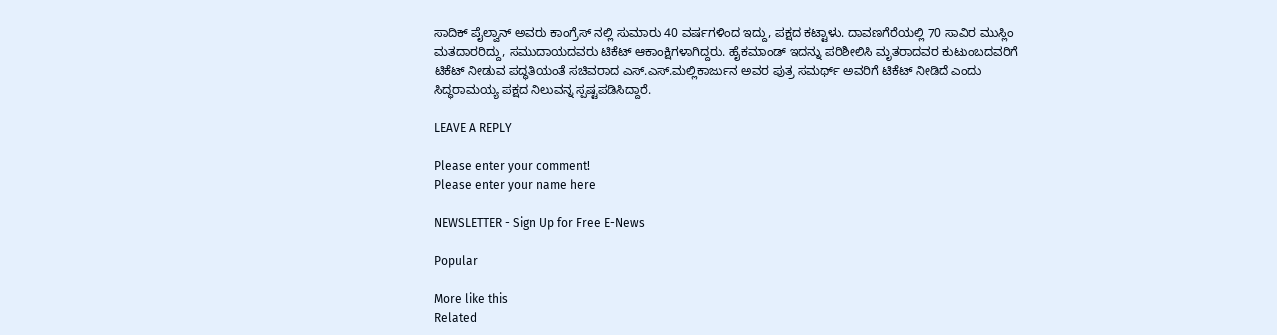ಸಾದಿಕ್ ಪೈಲ್ವಾನ್ ಅವರು ಕಾಂಗ್ರೆಸ್ ನಲ್ಲಿ ಸುಮಾರು 40 ವರ್ಷಗಳಿಂದ ಇದ್ದು, ಪಕ್ಷದ ಕಟ್ಟಾಳು. ದಾವಣಗೆರೆಯಲ್ಲಿ 70 ಸಾವಿರ ಮುಸ್ಲಿಂ ಮತದಾರರಿದ್ದು, ಸಮುದಾಯದವರು ಟಿಕೆಟ್ ಆಕಾಂಕ್ಷಿಗಳಾಗಿದ್ದರು. ಹೈಕಮಾಂಡ್ ಇದನ್ನು ಪರಿಶೀಲಿಸಿ ಮೃತರಾದವರ ಕುಟುಂಬದವರಿಗೆ ಟಿಕೆಟ್ ನೀಡುವ ಪದ್ಧತಿಯಂತೆ ಸಚಿವರಾದ ಎಸ್.ಎಸ್.ಮಲ್ಲಿಕಾರ್ಜುನ ಅವರ ಪುತ್ರ ಸಮರ್ಥ್ ಅವರಿಗೆ ಟಿಕೆಟ್ ನೀಡಿದೆ ಎಂದು ಸಿದ್ಧರಾಮಯ್ಯ ಪಕ್ಷದ ನಿಲುವನ್ನ ಸ್ಪಷ್ಟಪಡಿಸಿದ್ದಾರೆ.

LEAVE A REPLY

Please enter your comment!
Please enter your name here

NEWSLETTER - Sign Up for Free E-News

Popular

More like this
Related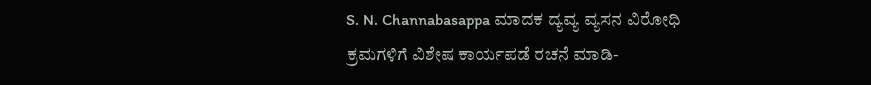S. N. Channabasappa ಮಾದಕ ದ್ಯವ್ಯ ವ್ಯಸನ ವಿರೋಧಿ ಕ್ರಮಗಳಿಗೆ ವಿಶೇಷ ಕಾರ್ಯಪಡೆ ರಚನೆ ಮಾಡಿ-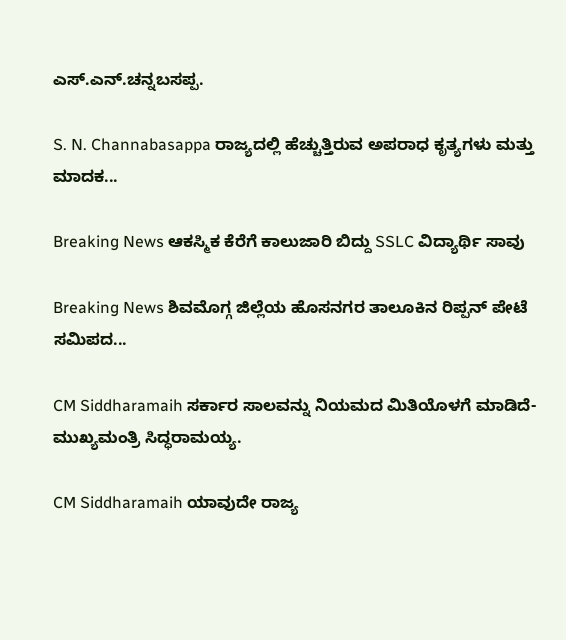ಎಸ್.ಎನ್.ಚನ್ನಬಸಪ್ಪ.

S. N. Channabasappa ರಾಜ್ಯದಲ್ಲಿ ಹೆಚ್ಚುತ್ತಿರುವ ಅಪರಾಧ ಕೃತ್ಯಗಳು ಮತ್ತು ಮಾದಕ...

Breaking News ಆಕಸ್ಮಿಕ ಕೆರೆಗೆ ಕಾಲುಜಾರಿ ಬಿದ್ದು SSLC ವಿದ್ಯಾರ್ಥಿ ಸಾವು

Breaking News ಶಿವಮೊಗ್ಗ ಜಿಲ್ಲೆಯ ಹೊಸನಗರ ತಾಲೂಕಿನ ರಿಪ್ಪನ್ ಪೇಟೆ ಸಮಿಪದ...

CM Siddharamaih ಸರ್ಕಾರ ಸಾಲವನ್ನು ನಿಯಮದ ಮಿತಿಯೊಳಗೆ ಮಾಡಿದೆ- ಮುಖ್ಯಮಂತ್ರಿ ಸಿದ್ಧರಾಮಯ್ಯ.

CM Siddharamaih ಯಾವುದೇ ರಾಜ್ಯ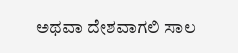ಅಥವಾ ದೇಶವಾಗಲಿ ಸಾಲ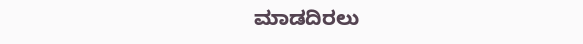ಮಾಡದಿರಲು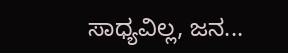ಸಾಧ್ಯವಿಲ್ಲ, ಜನ...